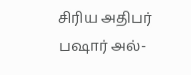சிரிய அதிபர் பஷார் அல்-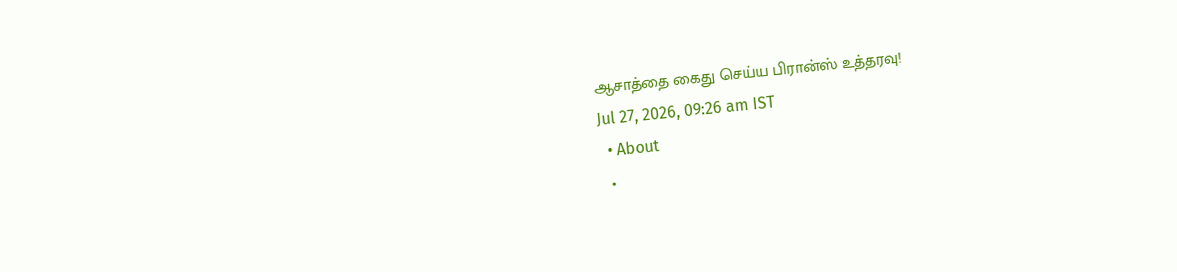ஆசாத்தை கைது செய்ய பிரான்ஸ் உத்தரவு!
Jul 27, 2026, 09:26 am IST
  • About
  •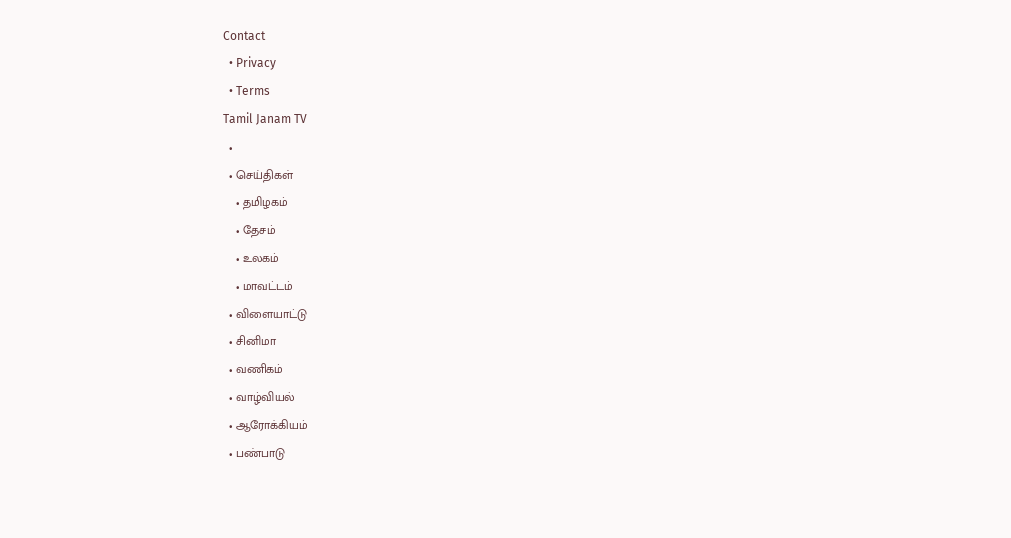Contact
  • Privacy
  • Terms
Tamil Janam TV
  •
  • செய்திகள்
    • தமிழகம்
    • தேசம்
    • உலகம்
    • மாவட்டம்
  • விளையாட்டு
  • சினிமா
  • வணிகம்
  • வாழ்வியல்
  • ஆரோக்கியம்
  • பண்பாடு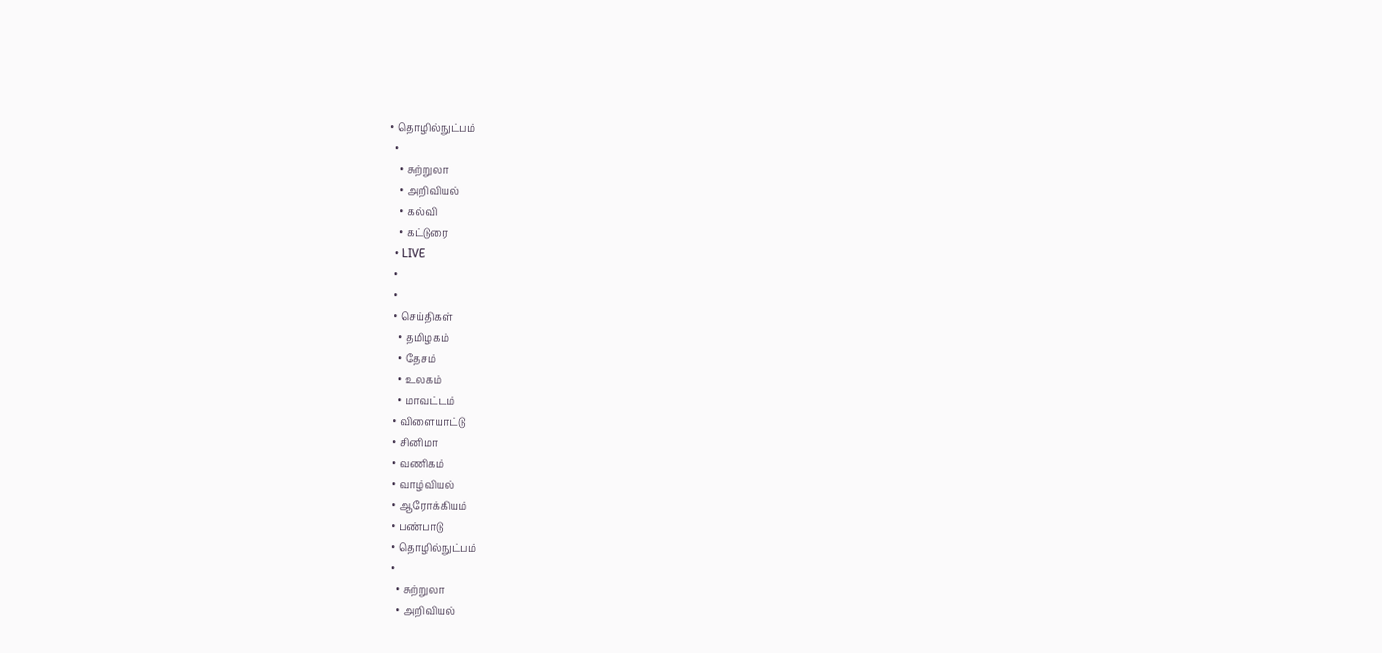• தொழில்நுட்பம்
  •
    • சுற்றுலா
    • அறிவியல்
    • கல்வி
    • கட்டுரை
  • LIVE
  •
  •
  • செய்திகள்
    • தமிழகம்
    • தேசம்
    • உலகம்
    • மாவட்டம்
  • விளையாட்டு
  • சினிமா
  • வணிகம்
  • வாழ்வியல்
  • ஆரோக்கியம்
  • பண்பாடு
  • தொழில்நுட்பம்
  •
    • சுற்றுலா
    • அறிவியல்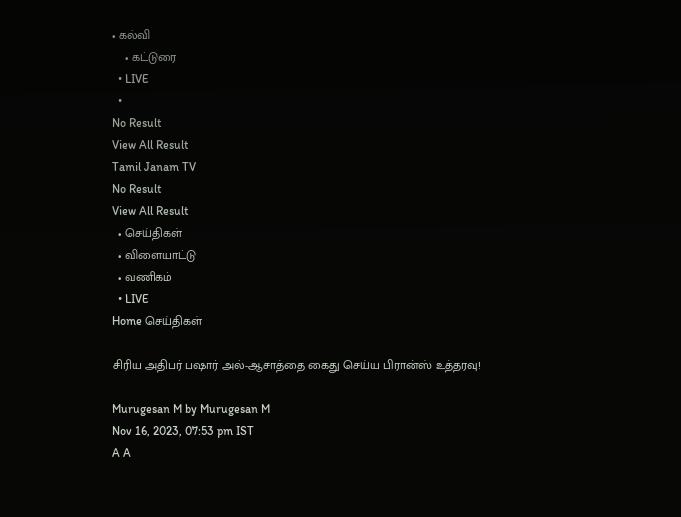• கல்வி
    • கட்டுரை
  • LIVE
  •
No Result
View All Result
Tamil Janam TV
No Result
View All Result
  • செய்திகள்
  • விளையாட்டு
  • வணிகம்
  • LIVE
Home செய்திகள்

சிரிய அதிபர் பஷார் அல்-ஆசாத்தை கைது செய்ய பிரான்ஸ் உத்தரவு!

Murugesan M by Murugesan M
Nov 16, 2023, 07:53 pm IST
A A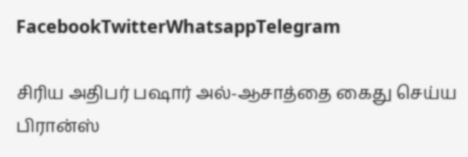FacebookTwitterWhatsappTelegram

சிரிய அதிபர் பஷார் அல்-ஆசாத்தை கைது செய்ய பிரான்ஸ்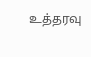உத்தரவு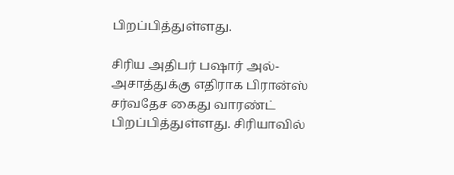பிறப்பித்துள்ளது.

சிரிய அதிபர் பஷார் அல்-அசாத்துக்கு எதிராக பிரான்ஸ் சர்வதேச கைது வாரண்ட் பிறப்பித்துள்ளது. சிரியாவில்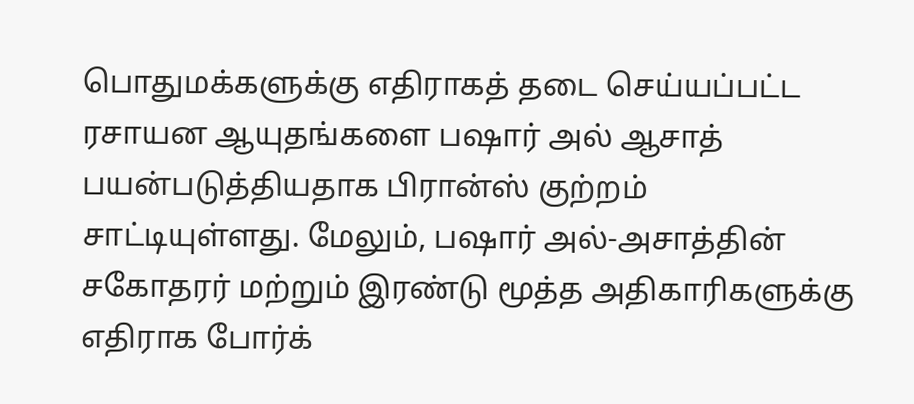பொதுமக்களுக்கு எதிராகத் தடை செய்யப்பட்ட ரசாயன ஆயுதங்களை பஷார் அல் ஆசாத் பயன்படுத்தியதாக பிரான்ஸ் குற்றம் சாட்டியுள்ளது. மேலும், பஷார் அல்-அசாத்தின் சகோதரர் மற்றும் இரண்டு மூத்த அதிகாரிகளுக்கு எதிராக போர்க்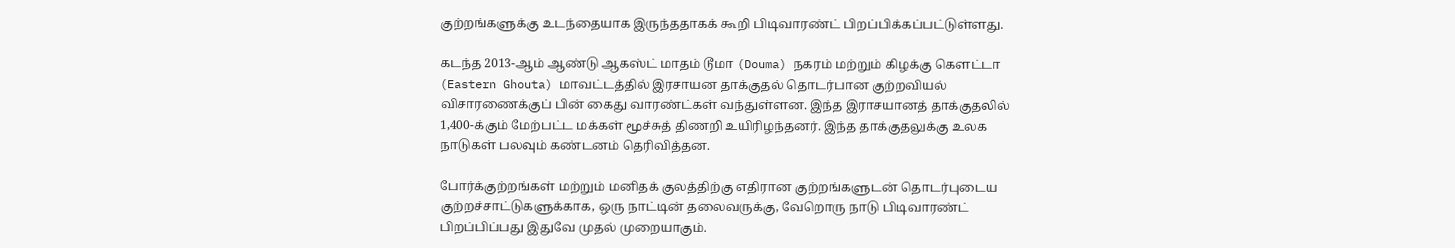குற்றங்களுக்கு உடந்தையாக இருந்ததாகக் கூறி பிடிவாரண்ட் பிறப்பிக்கப்பட்டுள்ளது.

கடந்த 2013-ஆம் ஆண்டு ஆகஸ்ட் மாதம் டூமா (Douma) நகரம் மற்றும் கிழக்கு கௌட்டா (Eastern Ghouta) மாவட்டத்தில் இரசாயன தாக்குதல் தொடர்பான குற்றவியல் விசாரணைக்குப் பின் கைது வாரண்ட்கள் வந்துள்ளன. இந்த இராசயானத் தாக்குதலில் 1,400-க்கும் மேற்பட்ட மக்கள் மூச்சுத் திணறி உயிரிழந்தனர். இந்த தாக்குதலுக்கு உலக நாடுகள் பலவும் கண்டனம் தெரிவித்தன.

போர்க்குற்றங்கள் மற்றும் மனிதக் குலத்திற்கு எதிரான குற்றங்களுடன் தொடர்புடைய குற்றச்சாட்டுகளுக்காக, ஒரு நாட்டின் தலைவருக்கு, வேறொரு நாடு பிடிவாரண்ட் பிறப்பிப்பது இதுவே முதல் முறையாகும்.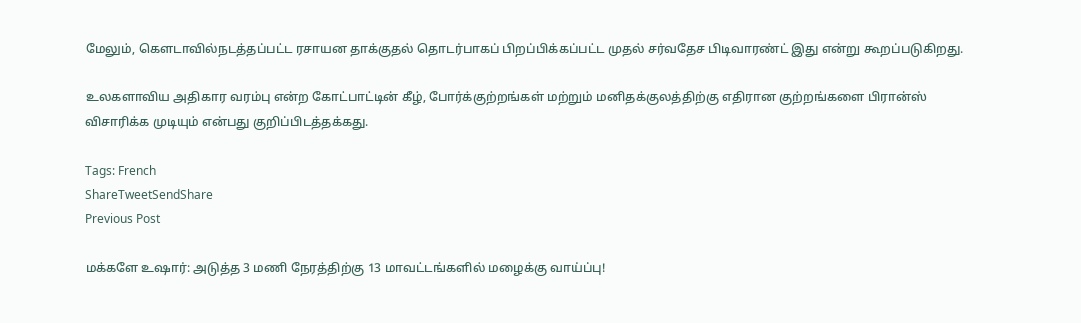மேலும், கௌடாவில்நடத்தப்பட்ட ரசாயன தாக்குதல் தொடர்பாகப் பிறப்பிக்கப்பட்ட முதல் சர்வதேச பிடிவாரண்ட் இது என்று கூறப்படுகிறது.

உலகளாவிய அதிகார வரம்பு என்ற கோட்பாட்டின் கீழ், போர்க்குற்றங்கள் மற்றும் மனிதக்குலத்திற்கு எதிரான குற்றங்களை பிரான்ஸ் விசாரிக்க முடியும் என்பது குறிப்பிடத்தக்கது.

Tags: French
ShareTweetSendShare
Previous Post

மக்களே உஷார்: அடுத்த 3 மணி நேரத்திற்கு 13 மாவட்டங்களில் மழைக்கு வாய்ப்பு!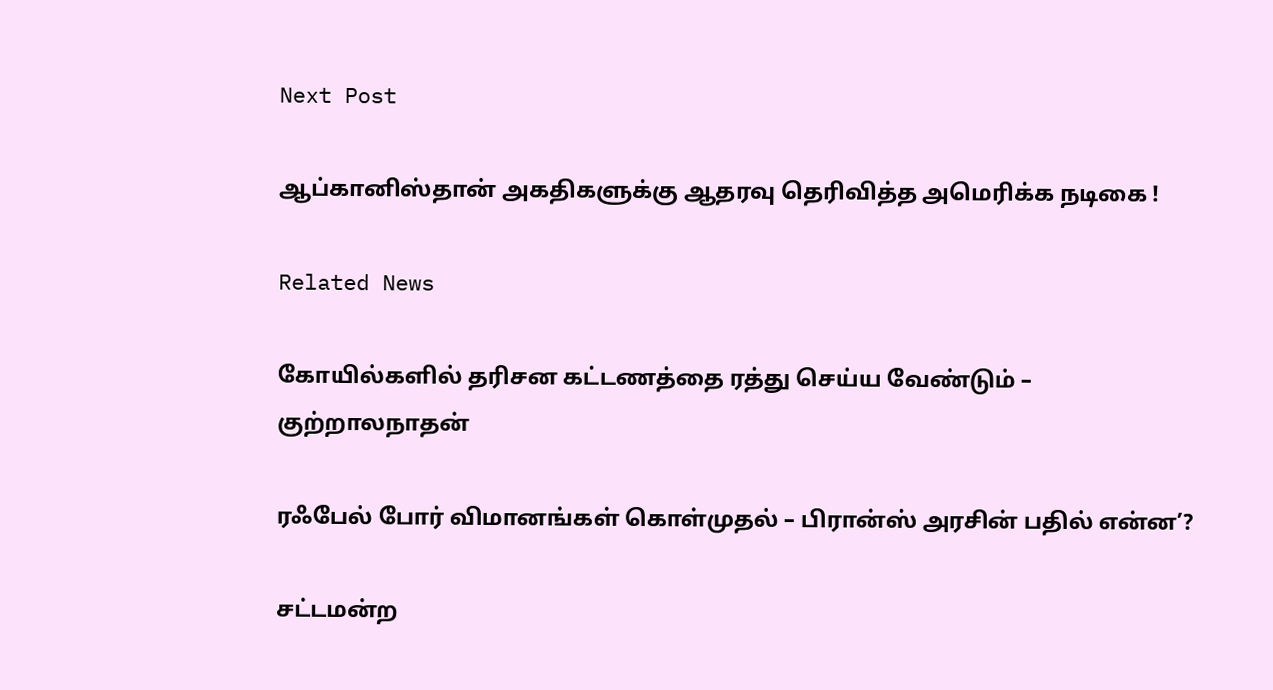Next Post

ஆப்கானிஸ்தான் அகதிகளுக்கு ஆதரவு தெரிவித்த அமெரிக்க நடிகை !

Related News

கோயில்களில் தரிசன கட்டணத்தை ரத்து செய்ய வேண்டும் – குற்றாலநாதன்

ரஃபேல் போர் விமானங்கள் கொள்முதல் – பிரான்ஸ் அரசின் பதில் என்ன’?

சட்டமன்ற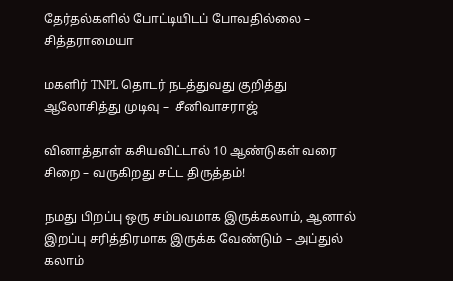தேர்தல்களில் போட்டியிடப் போவதில்லை – சித்தராமையா

மகளிர் TNPL தொடர் நடத்துவது குறித்து ஆலோசித்து முடிவு –  சீனிவாசராஜ்

வினாத்தாள் கசியவிட்டால் 10 ஆண்டுகள் வரை சிறை – வருகிறது சட்ட திருத்தம்!

நமது பிறப்பு ஒரு சம்பவமாக இருக்கலாம், ஆனால் இறப்பு சரித்திரமாக இருக்க வேண்டும் – அப்துல் கலாம்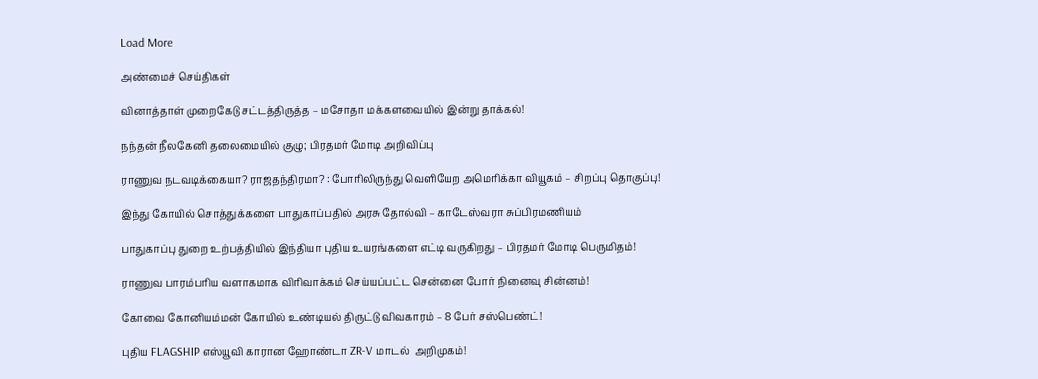Load More

அண்மைச் செய்திகள்

வினாத்தாள் முறைகேடு சட்டத்திருத்த – மசோதா மக்களவையில் இன்று தாக்கல்!

நந்தன் நீலகேனி தலைமையில் குழு; பிரதமர் மோடி அறிவிப்பு

ராணுவ நடவடிக்கையா? ராஜதந்திரமா? : போரிலிருந்து வெளியேற அமெரிக்கா வியூகம் – சிறப்பு தொகுப்பு!

இந்து கோயில் சொத்துக்களை பாதுகாப்பதில் அரசு தோல்வி – காடேஸ்வரா சுப்பிரமணியம்

பாதுகாப்பு துறை உற்பத்தியில் இந்தியா புதிய உயரங்களை எட்டி வருகிறது – பிரதமர் மோடி பெருமிதம்!

ராணுவ பாரம்பரிய வளாகமாக விரிவாக்கம் செய்யப்பட்ட சென்னை போர் நினைவு சின்னம்!

கோவை கோனியம்மன் கோயில் உண்டியல் திருட்டு விவகாரம் – 8 பேர் சஸ்பெண்ட்!

புதிய FLAGSHIP எஸ்யூவி காரான ஹோண்டா ZR-V மாடல்  அறிமுகம்!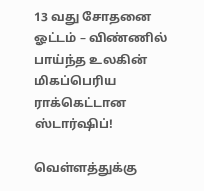13 வது சோதனை ஓட்டம் – விண்ணில் பாய்ந்த உலகின் மிகப்பெரிய ராக்கெட்டான ஸ்டார்ஷிப்!

வெள்ளத்துக்கு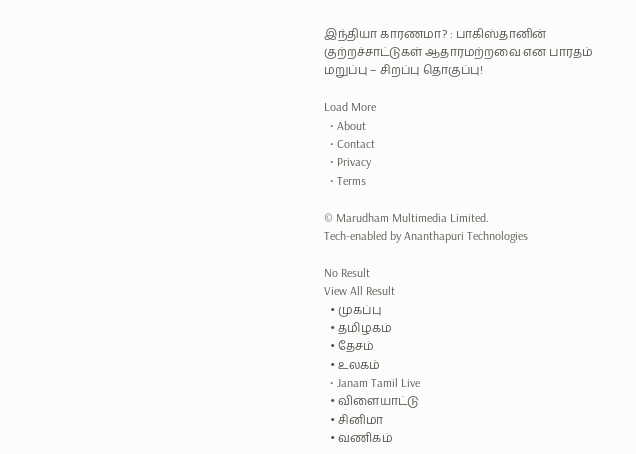இந்தியா காரணமா? : பாகிஸ்தானின் குற்றச்சாட்டுகள் ஆதாரமற்றவை என பாரதம் மறுப்பு – சிறப்பு தொகுப்பு!

Load More
  • About
  • Contact
  • Privacy
  • Terms

© Marudham Multimedia Limited.
Tech-enabled by Ananthapuri Technologies

No Result
View All Result
  • முகப்பு
  • தமிழகம்
  • தேசம்
  • உலகம்
  • Janam Tamil Live
  • விளையாட்டு
  • சினிமா
  • வணிகம்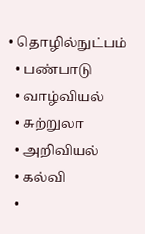• தொழில்நுட்பம்
  • பண்பாடு
  • வாழ்வியல்
  • சுற்றுலா
  • அறிவியல்
  • கல்வி
  •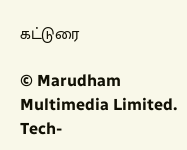கட்டுரை

© Marudham Multimedia Limited.
Tech-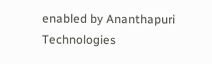enabled by Ananthapuri Technologies